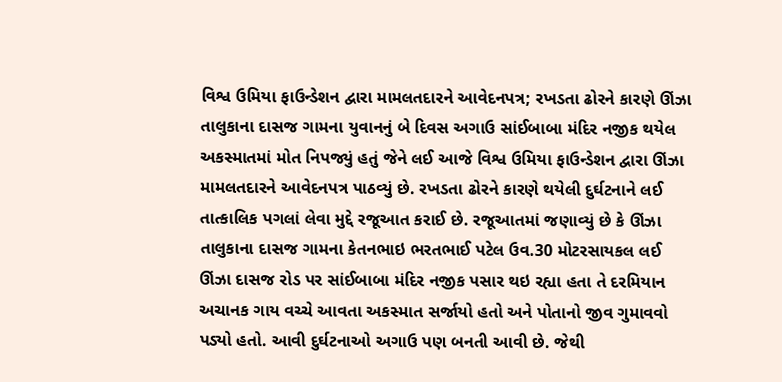વિશ્વ ઉમિયા ફાઉન્ડેશન દ્વારા મામલતદારને આવેદનપત્ર; રખડતા ઢોરને કારણે ઊંઝા તાલુકાના દાસજ ગામના યુવાનનું બે દિવસ અગાઉ સાંઈબાબા મંદિર નજીક થયેલ અકસ્માતમાં મોત નિપજ્યું હતું જેને લઈ આજે વિશ્વ ઉમિયા ફાઉન્ડેશન દ્વારા ઊંઝા મામલતદારને આવેદનપત્ર પાઠવ્યું છે. રખડતા ઢોરને કારણે થયેલી દુર્ઘટનાને લઈ તાત્કાલિક પગલાં લેવા મુદ્દે રજૂઆત કરાઈ છે. રજૂઆતમાં જણાવ્યું છે કે ઊંઝા તાલુકાના દાસજ ગામના કેતનભાઇ ભરતભાઈ પટેલ ઉવ.30 મોટરસાયકલ લઈ ઊંઝા દાસજ રોડ પર સાંઈબાબા મંદિર નજીક પસાર થઇ રહ્યા હતા તે દરમિયાન અચાનક ગાય વચ્ચે આવતા અકસ્માત સર્જાયો હતો અને પોતાનો જીવ ગુમાવવો પડ્યો હતો. આવી દુર્ઘટનાઓ અગાઉ પણ બનતી આવી છે. જેથી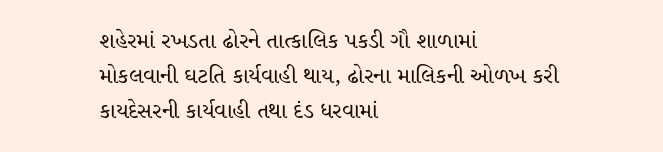શહેરમાં રખડતા ઢોરને તાત્કાલિક પકડી ગૌ શાળામાં મોકલવાની ઘટતિ કાર્યવાહી થાય, ઢોરના માલિકની ઓળખ કરી કાયદેસરની કાર્યવાહી તથા દંડ ધરવામાં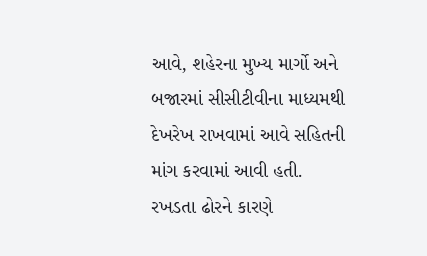આવે, શહેરના મુખ્ય માર્ગો અને બજારમાં સીસીટીવીના માધ્યમથી દેખરેખ રાખવામાં આવે સહિતની માંગ કરવામાં આવી હતી.
રખડતા ઢોરને કારણે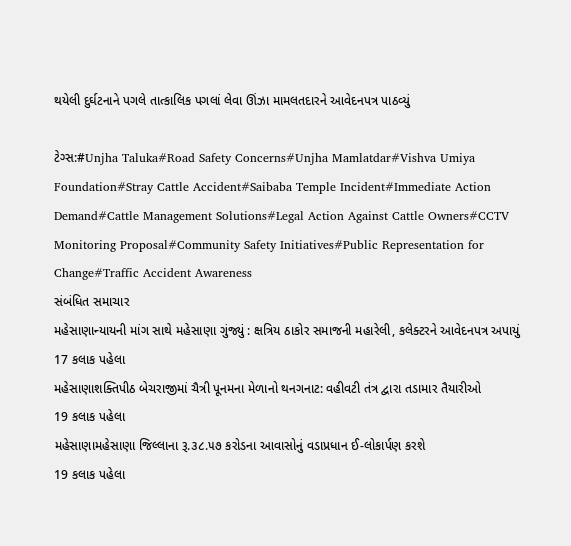થયેલી દુર્ઘટનાને પગલે તાત્કાલિક પગલાં લેવા ઊંઝા મામલતદારને આવેદનપત્ર પાઠવ્યું

ટેગ્સ:#Unjha Taluka#Road Safety Concerns#Unjha Mamlatdar#Vishva Umiya Foundation#Stray Cattle Accident#Saibaba Temple Incident#Immediate Action Demand#Cattle Management Solutions#Legal Action Against Cattle Owners#CCTV Monitoring Proposal#Community Safety Initiatives#Public Representation for Change#Traffic Accident Awareness
સંબંધિત સમાચાર
મહેસાણાન્યાયની માંગ સાથે મહેસાણા ગુંજ્યું : ક્ષત્રિય ઠાકોર સમાજની મહારેલી, કલેક્ટરને આવેદનપત્ર અપાયું
17 કલાક પહેલા
મહેસાણાશક્તિપીઠ બેચરાજીમાં ચૈત્રી પૂનમના મેળાનો થનગનાટ: વહીવટી તંત્ર દ્વારા તડામાર તૈયારીઓ
19 કલાક પહેલા
મહેસાણામહેસાણા જિલ્લાના રૂ.૩૮.૫૭ કરોડના આવાસોનું વડાપ્રધાન ઈ-લોકાર્પણ કરશે
19 કલાક પહેલા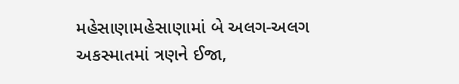મહેસાણામહેસાણામાં બે અલગ-અલગ અકસ્માતમાં ત્રણને ઈજા,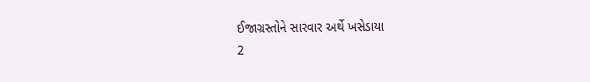ઈજાગ્રસ્તોને સારવાર અર્થે ખસેડાયા
2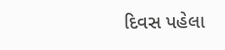દિવસ પહેલા